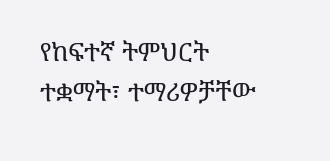የከፍተኛ ትምህርት ተቋማት፣ ተማሪዎቻቸው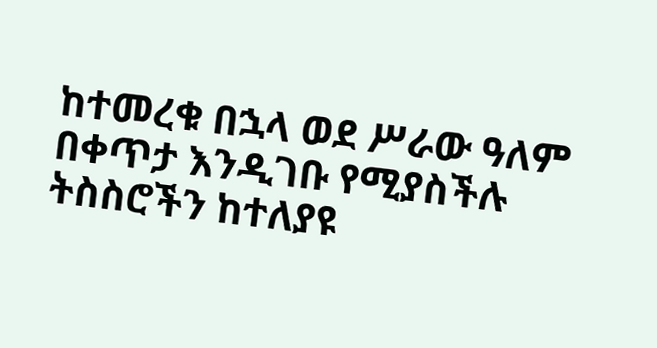ከተመረቁ በኋላ ወደ ሥራው ዓለም በቀጥታ እንዲገቡ የሚያስችሉ ትስስሮችን ከተለያዩ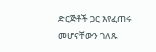ድርጅቶች ጋር እየፈጠሩ መሆናቸውን ገለጹ